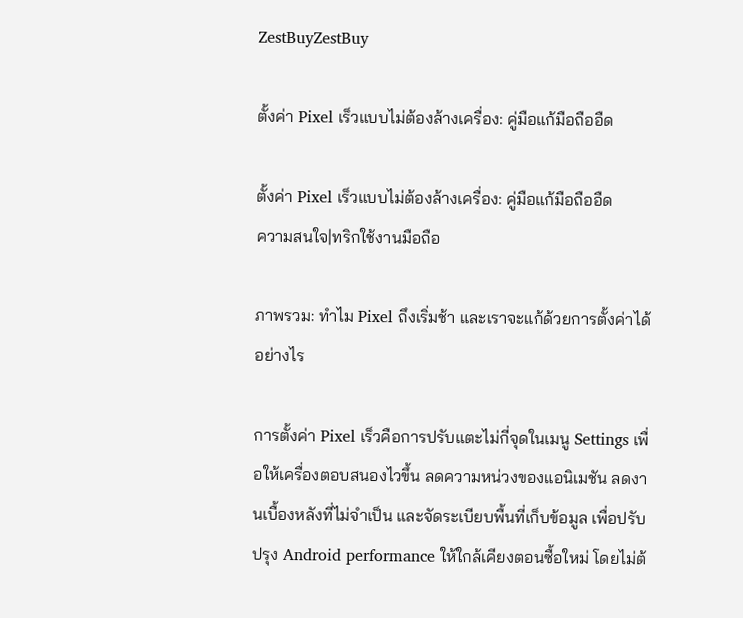ZestBuyZestBuy

ตั้งค่า Pixel เร็วแบบไม่ต้องล้างเครื่อง: คู่มือแก้มือถืออืด

ตั้งค่า Pixel เร็วแบบไม่ต้องล้างเครื่อง: คู่มือแก้มือถืออืด
ความสนใจ|ทริกใช้งานมือถือ

ภาพรวม: ทำไม Pixel ถึงเริ่มช้า และเราจะแก้ด้วยการตั้งค่าได้อย่างไร

การตั้งค่า Pixel เร็วคือการปรับแตะไม่กี่จุดในเมนู Settings เพื่อให้เครื่องตอบสนองไวขึ้น ลดความหน่วงของแอนิเมชัน ลดงานเบื้องหลังที่ไม่จำเป็น และจัดระเบียบพื้นที่เก็บข้อมูล เพื่อปรับปรุง Android performance ให้ใกล้เคียงตอนซื้อใหม่ โดยไม่ต้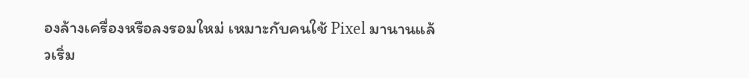องล้างเครื่องหรือลงรอมใหม่ เหมาะกับคนใช้ Pixel มานานแล้วเริ่ม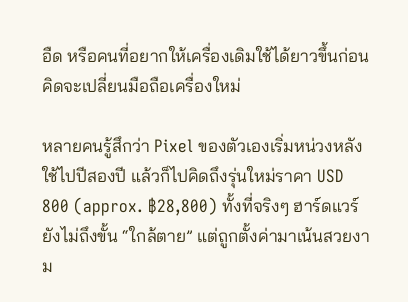อืด หรือคนที่อยากให้เครื่องเดิมใช้ได้ยาวขึ้นก่อนคิดจะเปลี่ยนมือถือเครื่องใหม่

หลายคนรู้สึกว่า Pixel ของตัวเองเริ่มหน่วงหลังใช้ไปปีสองปี แล้วก็ไปคิดถึงรุ่นใหม่ราคา USD 800 (approx. ฿28,800) ทั้งที่จริงๆ ฮาร์ดแวร์ยังไม่ถึงขั้น “ใกล้ตาย” แต่ถูกตั้งค่ามาเน้นสวยงาม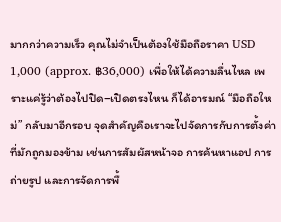มากกว่าความเร็ว คุณไม่จำเป็นต้องใช้มือถือราคา USD 1,000 (approx. ฿36,000) เพื่อให้ได้ความลื่นไหล เพราะแค่รู้ว่าต้องไปปิด–เปิดตรงไหน ก็ได้อารมณ์ “มือถือใหม่” กลับมาอีกรอบ จุดสำคัญคือเราจะไปจัดการกับการตั้งค่าที่มักถูกมองข้าม เช่นการสัมผัสหน้าจอ การค้นหาแอป การถ่ายรูป และการจัดการพื้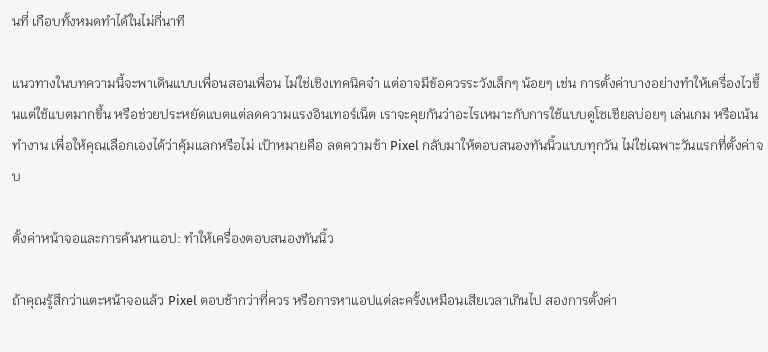นที่ เกือบทั้งหมดทำได้ในไม่กี่นาที

แนวทางในบทความนี้จะพาเดินแบบเพื่อนสอนเพื่อน ไม่ใช่เชิงเทคนิคจ๋า แต่อาจมีข้อควรระวังเล็กๆ น้อยๆ เช่น การตั้งค่าบางอย่างทำให้เครื่องไวขึ้นแต่ใช้แบตมากขึ้น หรือช่วยประหยัดแบตแต่ลดความแรงอินเทอร์เน็ต เราจะคุยกันว่าอะไรเหมาะกับการใช้แบบดูโซเชียลบ่อยๆ เล่นเกม หรือเน้นทำงาน เพื่อให้คุณเลือกเองได้ว่าคุ้มแลกหรือไม่ เป้าหมายคือ ลดความช้า Pixel กลับมาให้ตอบสนองทันนิ้วแบบทุกวัน ไม่ใช่เฉพาะวันแรกที่ตั้งค่าจบ

ตั้งค่าหน้าจอและการค้นหาแอป: ทำให้เครื่องตอบสนองทันนิ้ว

ถ้าคุณรู้สึกว่าแตะหน้าจอแล้ว Pixel ตอบช้ากว่าที่ควร หรือการหาแอปแต่ละครั้งเหมือนเสียเวลาเกินไป สองการตั้งค่า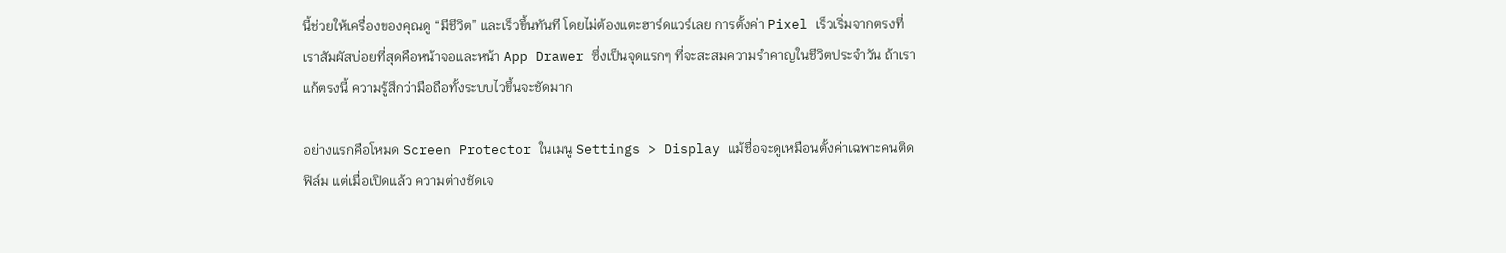นี้ช่วยให้เครื่องของคุณดู “มีชีวิต” และเร็วขึ้นทันที โดยไม่ต้องแตะฮาร์ดแวร์เลย การตั้งค่า Pixel เร็วเริ่มจากตรงที่เราสัมผัสบ่อยที่สุดคือหน้าจอและหน้า App Drawer ซึ่งเป็นจุดแรกๆ ที่จะสะสมความรำคาญในชีวิตประจำวัน ถ้าเราแก้ตรงนี้ ความรู้สึกว่ามือถือทั้งระบบไวขึ้นจะชัดมาก

อย่างแรกคือโหมด Screen Protector ในเมนู Settings > Display แม้ชื่อจะดูเหมือนตั้งค่าเฉพาะคนติดฟิล์ม แต่เมื่อเปิดแล้ว ความต่างชัดเจ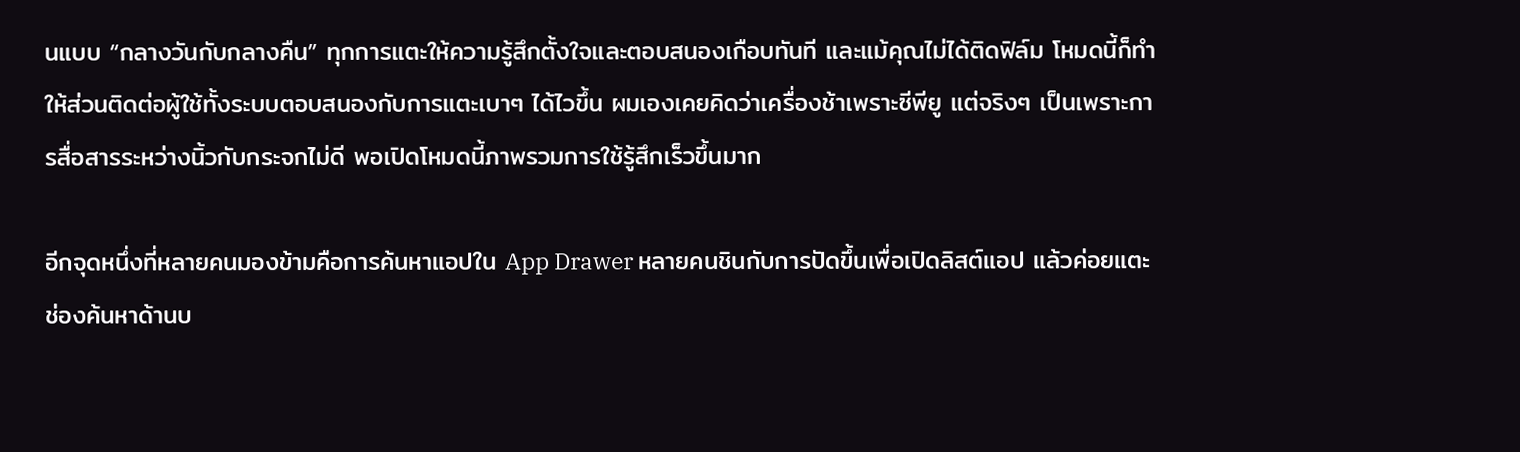นแบบ “กลางวันกับกลางคืน” ทุกการแตะให้ความรู้สึกตั้งใจและตอบสนองเกือบทันที และแม้คุณไม่ได้ติดฟิล์ม โหมดนี้ก็ทำให้ส่วนติดต่อผู้ใช้ทั้งระบบตอบสนองกับการแตะเบาๆ ได้ไวขึ้น ผมเองเคยคิดว่าเครื่องช้าเพราะซีพียู แต่จริงๆ เป็นเพราะการสื่อสารระหว่างนิ้วกับกระจกไม่ดี พอเปิดโหมดนี้ภาพรวมการใช้รู้สึกเร็วขึ้นมาก

อีกจุดหนึ่งที่หลายคนมองข้ามคือการค้นหาแอปใน App Drawer หลายคนชินกับการปัดขึ้นเพื่อเปิดลิสต์แอป แล้วค่อยแตะช่องค้นหาด้านบ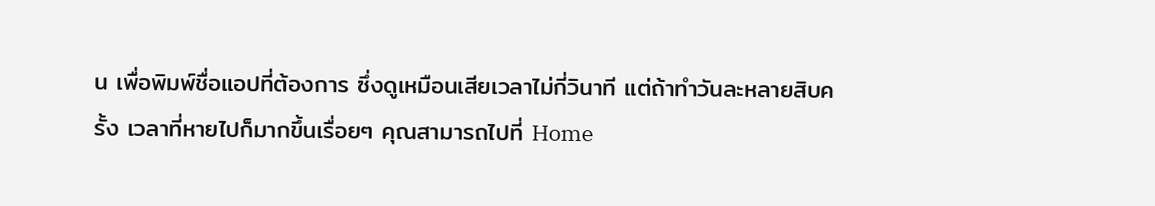น เพื่อพิมพ์ชื่อแอปที่ต้องการ ซึ่งดูเหมือนเสียเวลาไม่กี่วินาที แต่ถ้าทำวันละหลายสิบครั้ง เวลาที่หายไปก็มากขึ้นเรื่อยๆ คุณสามารถไปที่ Home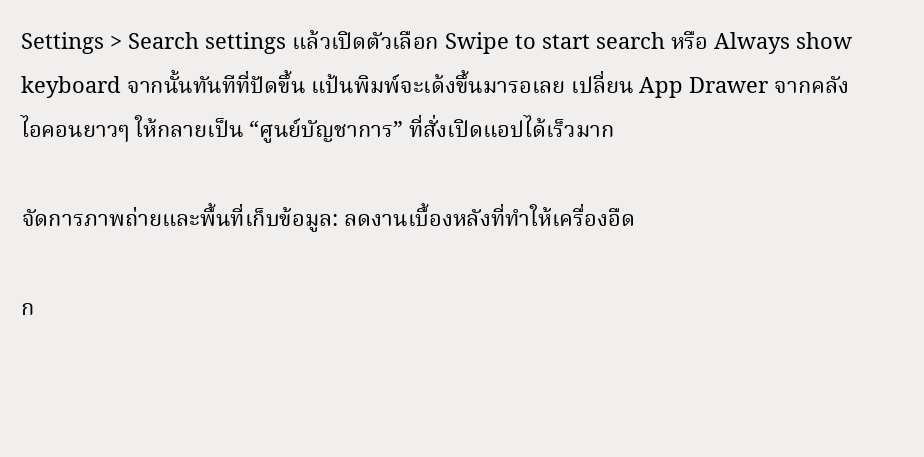Settings > Search settings แล้วเปิดตัวเลือก Swipe to start search หรือ Always show keyboard จากนั้นทันทีที่ปัดขึ้น แป้นพิมพ์จะเด้งขึ้นมารอเลย เปลี่ยน App Drawer จากคลังไอคอนยาวๆ ให้กลายเป็น “ศูนย์บัญชาการ” ที่สั่งเปิดแอปได้เร็วมาก

จัดการภาพถ่ายและพื้นที่เก็บข้อมูล: ลดงานเบื้องหลังที่ทำให้เครื่องอืด

ก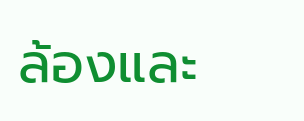ล้องและ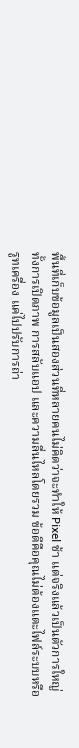พื้นที่เก็บข้อมูลเป็นสองส่วนที่หลายคนไม่คิดว่าจะทำให้ Pixel ช้า แต่จริงแล้วเป็นตัวการใหญ่ ทั้งการเปิดภาพ การสลับแอป และความลื่นไหลโดยรวม ข้อดีคือคุณไม่ต้องแตะไฟล์ระบบหรือรูทเครื่อง แค่ไปปรับการถ่า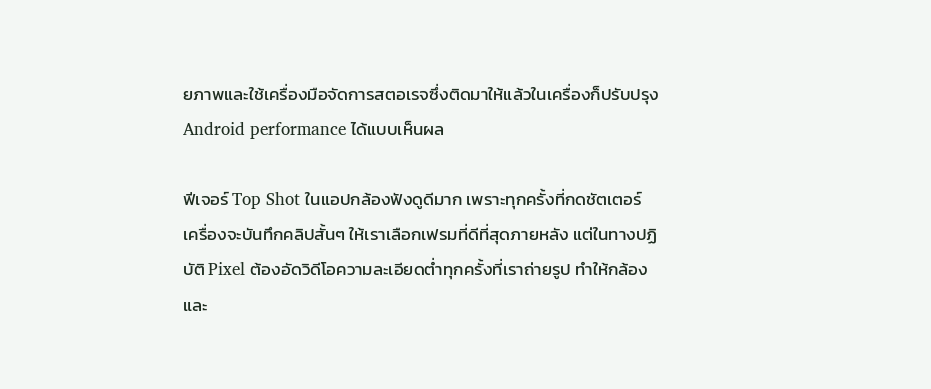ยภาพและใช้เครื่องมือจัดการสตอเรจซึ่งติดมาให้แล้วในเครื่องก็ปรับปรุง Android performance ได้แบบเห็นผล

ฟีเจอร์ Top Shot ในแอปกล้องฟังดูดีมาก เพราะทุกครั้งที่กดชัตเตอร์ เครื่องจะบันทึกคลิปสั้นๆ ให้เราเลือกเฟรมที่ดีที่สุดภายหลัง แต่ในทางปฏิบัติ Pixel ต้องอัดวิดีโอความละเอียดต่ำทุกครั้งที่เราถ่ายรูป ทำให้กล้องและ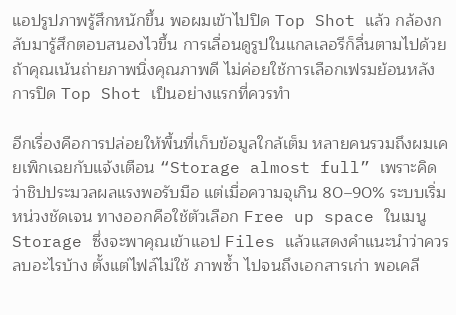แอปรูปภาพรู้สึกหนักขึ้น พอผมเข้าไปปิด Top Shot แล้ว กล้องกลับมารู้สึกตอบสนองไวขึ้น การเลื่อนดูรูปในแกลเลอรีก็ลื่นตามไปด้วย ถ้าคุณเน้นถ่ายภาพนิ่งคุณภาพดี ไม่ค่อยใช้การเลือกเฟรมย้อนหลัง การปิด Top Shot เป็นอย่างแรกที่ควรทำ

อีกเรื่องคือการปล่อยให้พื้นที่เก็บข้อมูลใกล้เต็ม หลายคนรวมถึงผมเคยเพิกเฉยกับแจ้งเตือน “Storage almost full” เพราะคิดว่าชิปประมวลผลแรงพอรับมือ แต่เมื่อความจุเกิน 80–90% ระบบเริ่มหน่วงชัดเจน ทางออกคือใช้ตัวเลือก Free up space ในเมนู Storage ซึ่งจะพาคุณเข้าแอป Files แล้วแสดงคำแนะนำว่าควรลบอะไรบ้าง ตั้งแต่ไฟล์ไม่ใช้ ภาพซ้ำ ไปจนถึงเอกสารเก่า พอเคลี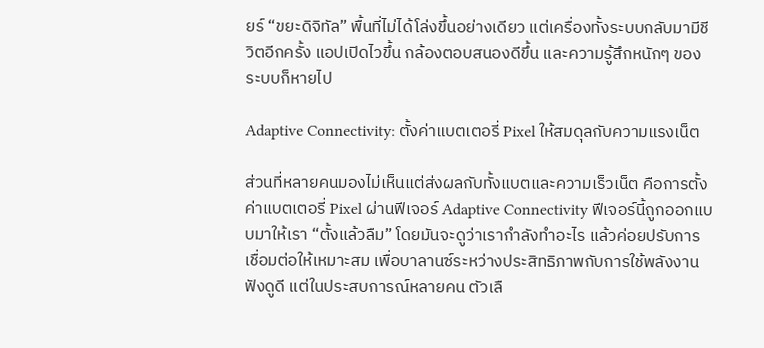ยร์ “ขยะดิจิทัล” พื้นที่ไม่ได้โล่งขึ้นอย่างเดียว แต่เครื่องทั้งระบบกลับมามีชีวิตอีกครั้ง แอปเปิดไวขึ้น กล้องตอบสนองดีขึ้น และความรู้สึกหนักๆ ของระบบก็หายไป

Adaptive Connectivity: ตั้งค่าแบตเตอรี่ Pixel ให้สมดุลกับความแรงเน็ต

ส่วนที่หลายคนมองไม่เห็นแต่ส่งผลกับทั้งแบตและความเร็วเน็ต คือการตั้งค่าแบตเตอรี่ Pixel ผ่านฟีเจอร์ Adaptive Connectivity ฟีเจอร์นี้ถูกออกแบบมาให้เรา “ตั้งแล้วลืม” โดยมันจะดูว่าเรากำลังทำอะไร แล้วค่อยปรับการเชื่อมต่อให้เหมาะสม เพื่อบาลานซ์ระหว่างประสิทธิภาพกับการใช้พลังงาน ฟังดูดี แต่ในประสบการณ์หลายคน ตัวเลื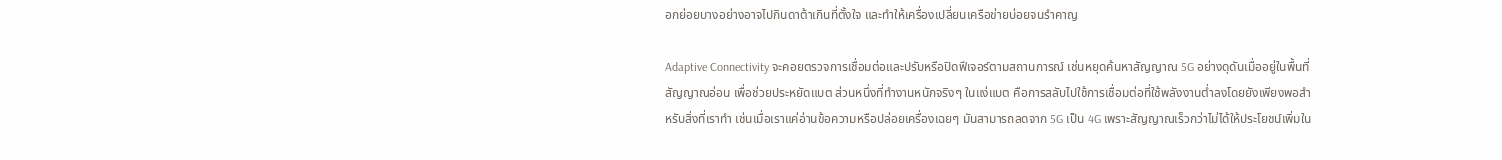อกย่อยบางอย่างอาจไปกินดาต้าเกินที่ตั้งใจ และทำให้เครื่องเปลี่ยนเครือข่ายบ่อยจนรำคาญ

Adaptive Connectivity จะคอยตรวจการเชื่อมต่อและปรับหรือปิดฟีเจอร์ตามสถานการณ์ เช่นหยุดค้นหาสัญญาณ 5G อย่างดุดันเมื่ออยู่ในพื้นที่สัญญาณอ่อน เพื่อช่วยประหยัดแบต ส่วนหนึ่งที่ทำงานหนักจริงๆ ในแง่แบต คือการสลับไปใช้การเชื่อมต่อที่ใช้พลังงานต่ำลงโดยยังเพียงพอสำหรับสิ่งที่เราทำ เช่นเมื่อเราแค่อ่านข้อความหรือปล่อยเครื่องเฉยๆ มันสามารถลดจาก 5G เป็น 4G เพราะสัญญาณเร็วกว่าไม่ได้ให้ประโยชน์เพิ่มใน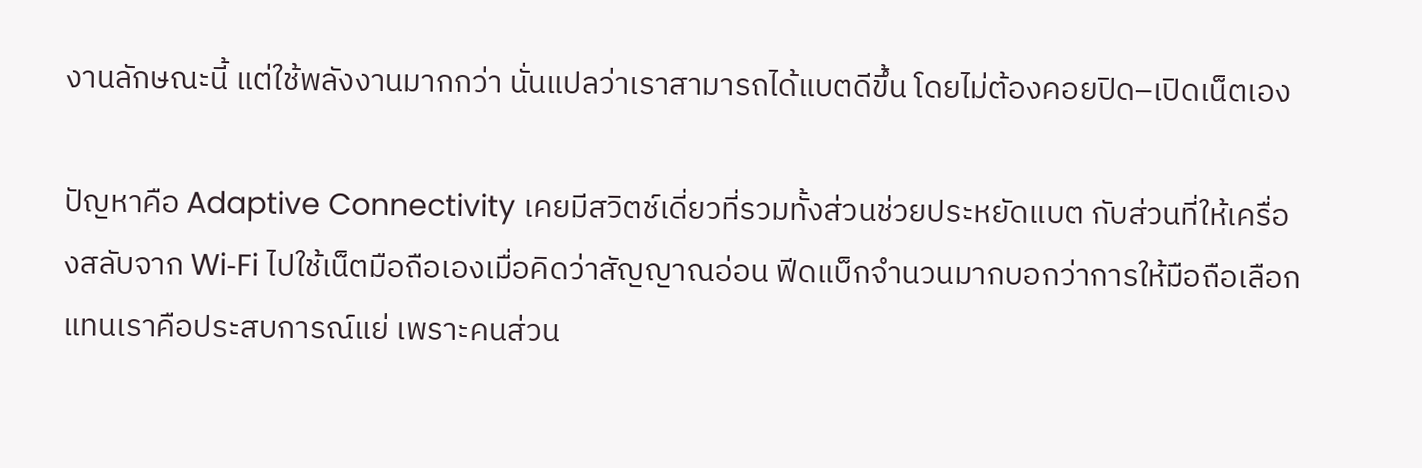งานลักษณะนี้ แต่ใช้พลังงานมากกว่า นั่นแปลว่าเราสามารถได้แบตดีขึ้น โดยไม่ต้องคอยปิด–เปิดเน็ตเอง

ปัญหาคือ Adaptive Connectivity เคยมีสวิตช์เดี่ยวที่รวมทั้งส่วนช่วยประหยัดแบต กับส่วนที่ให้เครื่องสลับจาก Wi‑Fi ไปใช้เน็ตมือถือเองเมื่อคิดว่าสัญญาณอ่อน ฟีดแบ็กจำนวนมากบอกว่าการให้มือถือเลือกแทนเราคือประสบการณ์แย่ เพราะคนส่วน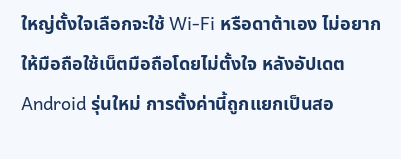ใหญ่ตั้งใจเลือกจะใช้ Wi‑Fi หรือดาต้าเอง ไม่อยากให้มือถือใช้เน็ตมือถือโดยไม่ตั้งใจ หลังอัปเดต Android รุ่นใหม่ การตั้งค่านี้ถูกแยกเป็นสอ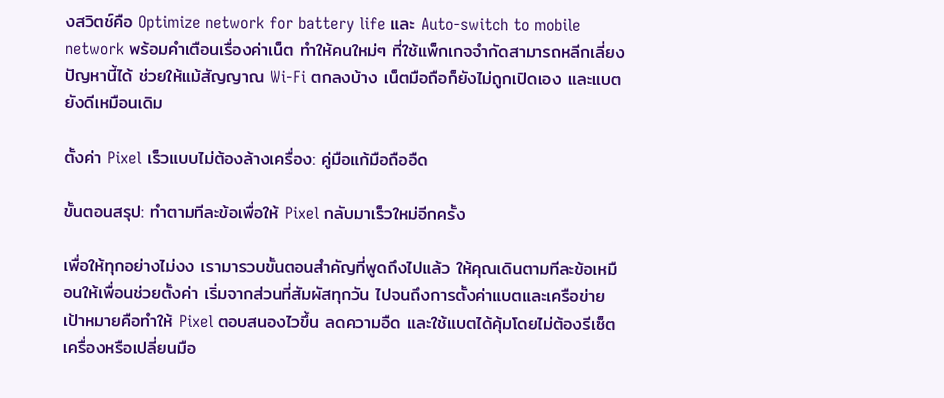งสวิตช์คือ Optimize network for battery life และ Auto-switch to mobile network พร้อมคำเตือนเรื่องค่าเน็ต ทำให้คนใหม่ๆ ที่ใช้แพ็กเกจจำกัดสามารถหลีกเลี่ยงปัญหานี้ได้ ช่วยให้แม้สัญญาณ Wi‑Fi ตกลงบ้าง เน็ตมือถือก็ยังไม่ถูกเปิดเอง และแบตยังดีเหมือนเดิม

ตั้งค่า Pixel เร็วแบบไม่ต้องล้างเครื่อง: คู่มือแก้มือถืออืด

ขั้นตอนสรุป: ทำตามทีละข้อเพื่อให้ Pixel กลับมาเร็วใหม่อีกครั้ง

เพื่อให้ทุกอย่างไม่งง เรามารวบขั้นตอนสำคัญที่พูดถึงไปแล้ว ให้คุณเดินตามทีละข้อเหมือนให้เพื่อนช่วยตั้งค่า เริ่มจากส่วนที่สัมผัสทุกวัน ไปจนถึงการตั้งค่าแบตและเครือข่าย เป้าหมายคือทำให้ Pixel ตอบสนองไวขึ้น ลดความอืด และใช้แบตได้คุ้มโดยไม่ต้องรีเซ็ตเครื่องหรือเปลี่ยนมือ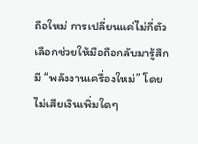ถือใหม่ การเปลี่ยนแค่ไม่กี่ตัวเลือกช่วยให้มือถือกลับมารู้สึกมี “พลังงานเครื่องใหม่” โดยไม่เสียเงินเพิ่มใดๆ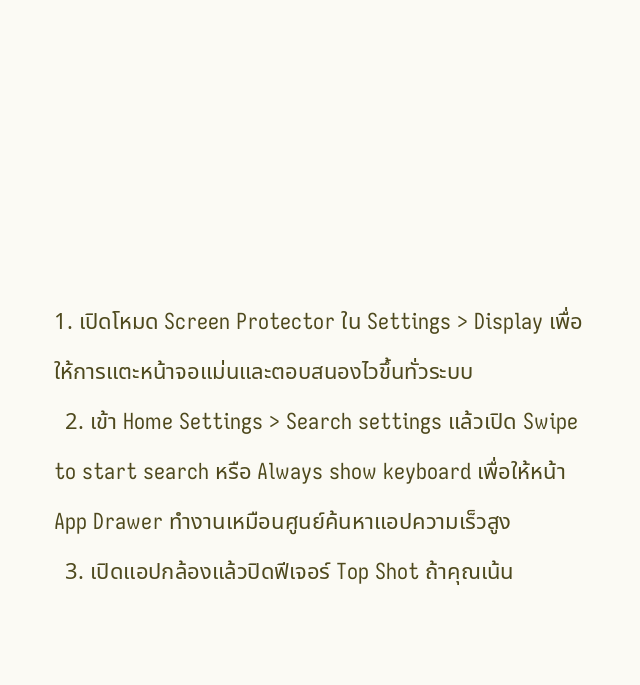1. เปิดโหมด Screen Protector ใน Settings > Display เพื่อให้การแตะหน้าจอแม่นและตอบสนองไวขึ้นทั่วระบบ
  2. เข้า Home Settings > Search settings แล้วเปิด Swipe to start search หรือ Always show keyboard เพื่อให้หน้า App Drawer ทำงานเหมือนศูนย์ค้นหาแอปความเร็วสูง
  3. เปิดแอปกล้องแล้วปิดฟีเจอร์ Top Shot ถ้าคุณเน้น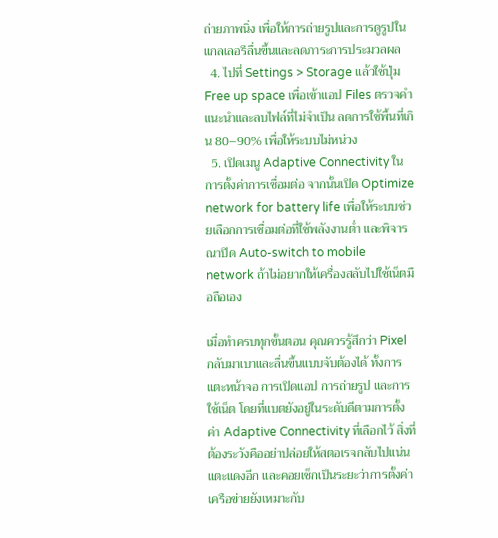ถ่ายภาพนิ่ง เพื่อให้การถ่ายรูปและการดูรูปในแกลเลอรีลื่นขึ้นและลดภาระการประมวลผล
  4. ไปที่ Settings > Storage แล้วใช้ปุ่ม Free up space เพื่อเข้าแอป Files ตรวจคำแนะนำและลบไฟล์ที่ไม่จำเป็น ลดการใช้พื้นที่เกิน 80–90% เพื่อให้ระบบไม่หน่วง
  5. เปิดเมนู Adaptive Connectivity ในการตั้งค่าการเชื่อมต่อ จากนั้นเปิด Optimize network for battery life เพื่อให้ระบบช่วยเลือกการเชื่อมต่อที่ใช้พลังงานต่ำ และพิจารณาปิด Auto-switch to mobile network ถ้าไม่อยากให้เครื่องสลับไปใช้เน็ตมือถือเอง

เมื่อทำครบทุกขั้นตอน คุณควรรู้สึกว่า Pixel กลับมาเบาและลื่นขึ้นแบบจับต้องได้ ทั้งการแตะหน้าจอ การเปิดแอป การถ่ายรูป และการใช้เน็ต โดยที่แบตยังอยู่ในระดับดีตามการตั้งค่า Adaptive Connectivity ที่เลือกไว้ สิ่งที่ต้องระวังคืออย่าปล่อยให้สตอเรจกลับไปแน่นแตะแดงอีก และคอยเช็กเป็นระยะว่าการตั้งค่าเครือข่ายยังเหมาะกับ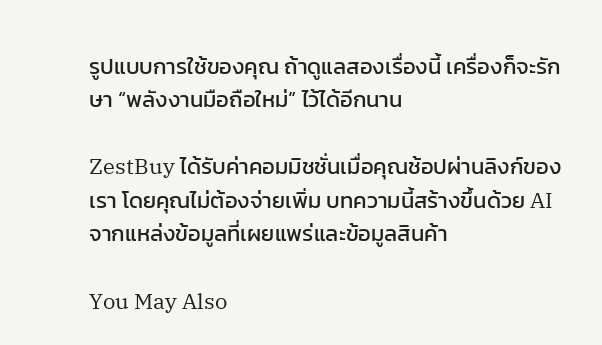รูปแบบการใช้ของคุณ ถ้าดูแลสองเรื่องนี้ เครื่องก็จะรักษา “พลังงานมือถือใหม่” ไว้ได้อีกนาน

ZestBuy ได้รับค่าคอมมิชชั่นเมื่อคุณช้อปผ่านลิงก์ของเรา โดยคุณไม่ต้องจ่ายเพิ่ม บทความนี้สร้างขึ้นด้วย AI จากแหล่งข้อมูลที่เผยแพร่และข้อมูลสินค้า

You May Also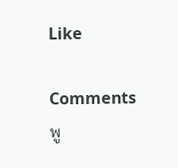Like

Comments
พู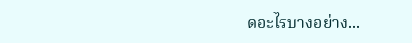ดอะไรบางอย่าง...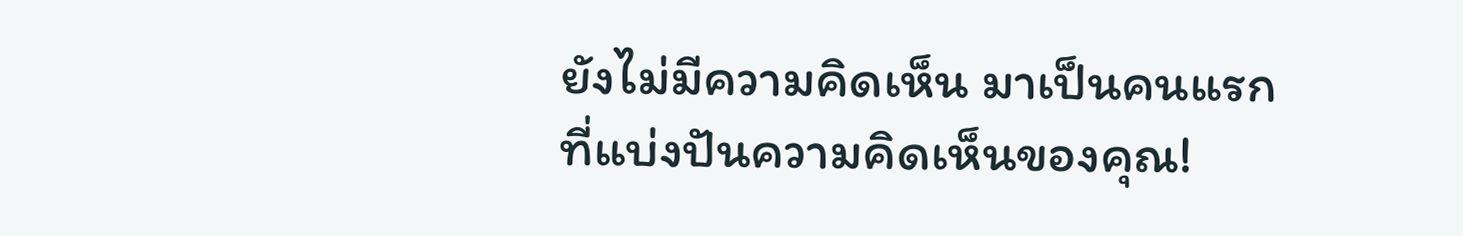ยังไม่มีความคิดเห็น มาเป็นคนแรกที่แบ่งปันความคิดเห็นของคุณ!